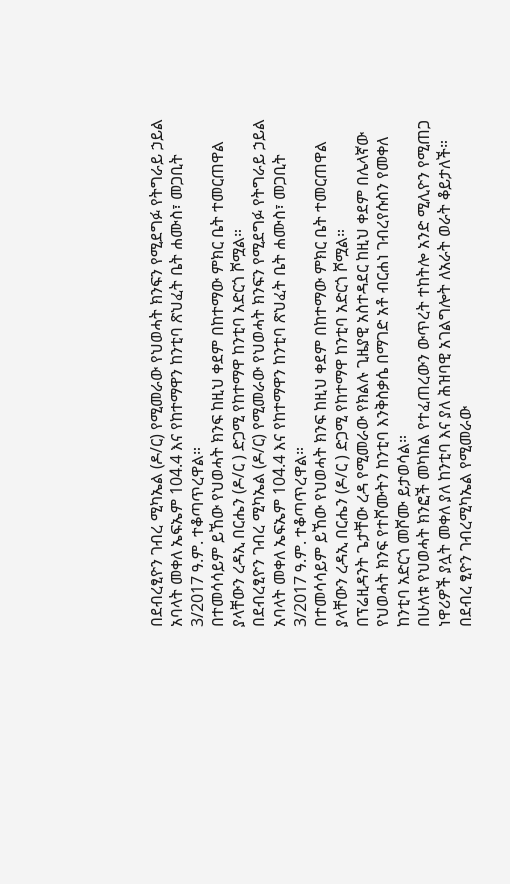በደብረፂዮን ገብረ ሚካኤል (ዶ/ር) የሚመራው የህወሓት ክንፍን የሚደግፉ የትግራይ ኃይል አባላት መቀለ ኤፍኤም 104́.4 እና የከተማዋን ከንቲባ ጽህፈት ቤት ሐሙስ፣ መጋቢት 3/2017 ዓ.ም. ተቆጣጥረዋል።
በተመሳሳይም ይኸው የህወሓት ክንፍ ከዚህ ቀደም በከተማው ምክር ቤት ተመርጠዋል ያላቸውን ረዳኢ በርሔን (ዶ/ር ) ድጋሚ የከተማዋ ከንቲባ አድርጎ ሾሟል።
በደብረፂዮን ገብረ ሚካኤል (ዶ/ር) የሚመራው የህወሓት ክንፍን የሚደግፉ የትግራይ ኃይል አባላት መቀለ ኤፍኤም 104́.4 እና የከተማዋን ከንቲባ ጽህፈት ቤት ሐሙስ፣ መጋቢት 3/2017 ዓ.ም. ተቆጣጥረዋል።
በተመሳሳይም ይኸው የህወሓት ክንፍ ከዚህ ቀደም በከተማው ምክር ቤት ተመርጠዋል ያላቸውን ረዳኢ በርሔን (ዶ/ር ) ድጋሚ የከተማዋ ከንቲባ አድርጎ ሾሟል።
በፕሬዚዳንት ጌታቸው ረዳ የሚመራው የክልሉ ጊዜያዊ አስተዳደር ከዚህ ቀደም በሌላኛው የህወሓት ክንፍ የተሾሙትን ከንቲባ እንቅስቃሴ በማገድ አቶ ብርሐነ ገብረየሱስን የመቀለ ከንቲባ አድርጎ መሾሙ ይታወሳል።
በሁለቱ የህወሓት ክንፎች መካከል የተፈጠረውን ውጥረት ተከትሎ አንድ ሚሊዮን የሚጠጋ ነዋሪዎች ያሏት መቀለ ያለ ከንቲባ እና ያለ ሕዝባዊ አገልግሎት ለአራት ወራት ቆይታለች።
በደብረ ፂዮን ገብረሚካኤል የሚመራው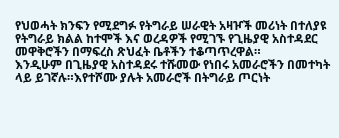የህወሓት ክንፍን የሚደግፉ የትግራይ ሠራዊት አዛዦች መሪነት በተለያዩ የትግራይ ክልል ከተሞች እና ወረዳዎች የሚገኙ የጊዜያዊ አስተዳደር መዋቅሮችን በማፍረስ ጽህፈት ቤቶችን ተቆጣጥረዋል።
እንዲሁም በጊዜያዊ አስተዳደሩ ተሹመው የነበሩ አመራሮችን በመተካት ላይ ይገኛሉ።እየተሾሙ ያሉት አመራሮች በትግራይ ጦርነት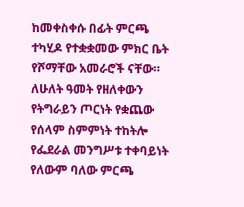ከመቀስቀሱ በፊት ምርጫ ተካሂዶ የተቋቋመው ምክር ቤት የሾማቸው አመራሮች ናቸው።
ለሁለት ዓመት የዘለቀውን የትግራይን ጦርነት የቋጨው የሰላም ስምምነት ተከትሎ የፌደራል መንግሥቱ ተቀባይነት የለውም ባለው ምርጫ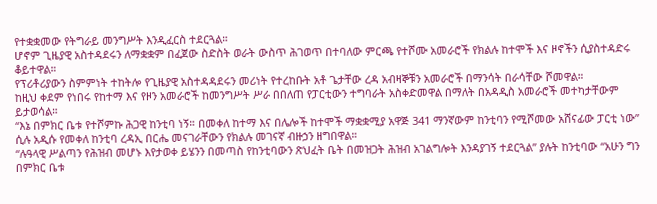የተቋቋመው የትግራይ መንግሥት እንዲፈርስ ተደርጓል።
ሆኖም ጊዜያዊ አስተዳደሩን ለማቋቋም በፈጀው ስድስት ወራት ውስጥ ሕገወጥ በተባለው ምርጫ የተሾሙ አመራሮች የክልሉ ከተሞች እና ዞኖችን ሲያስተዳድሩ ቆይተዋል።
የፕሪቶሪያውን ስምምነት ተከትሎ የጊዜያዊ አስተዳዳደሩን መሪነት የተረከቡት አቶ ጌታቸው ረዳ አብዛኞቹን አመራሮች በማንሳት በራሳቸው ሾመዋል።
ከዚህ ቀደም የነበሩ የከተማ እና የዞን አመራሮች ከመንግሥት ሥራ በበለጠ የፓርቲውን ተግባራት አስቀድመዋል በማለት በአዳዲስ አመራሮች መተካታቸውም ይታወሳል።
“እኔ በምክር ቤቱ የተሾምኩ ሕጋዊ ከንቲባ ነኝ። በመቀለ ከተማ እና በሌሎች ከተሞች ማቋቋሚያ አዋጅ 341 ማንኛውም ከንቲባን የሚሾመው አሸናፊው ፓርቲ ነው” ሲሉ አዲሱ የመቀለ ከንቲባ ረዳኢ በርሔ መናገራቸውን የክልሉ መገናኛ ብዙኃን ዘግበዋል።
“ሉዓላዊ ሥልጣን የሕዝብ መሆኑ እየታወቀ ይሄንን በመጣስ የከንቲባውን ጽህፈት ቤት በመዝጋት ሕዝብ አገልግሎት እንዳያገኝ ተደርጓል” ያሉት ከንቲባው “አሁን ግን በምክር ቤቱ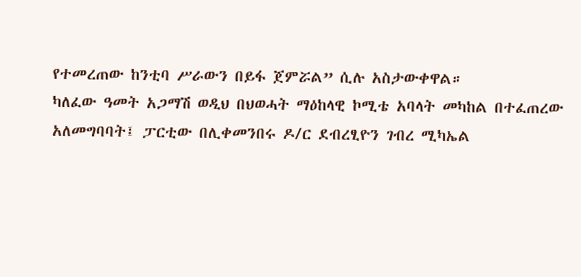የተመረጠው ከንቲባ ሥራውን በይፋ ጀምሯል” ሲሉ አስታውቀዋል።
ካለፈው ዓመት አጋማሽ ወዲህ በህወሓት ማዕከላዊ ኮሚቴ አባላት መካከል በተፈጠረው አለመግባባት፤ ፓርቲው በሊቀመንበሩ ዶ/ር ደብረፂዮን ገብረ ሚካኤል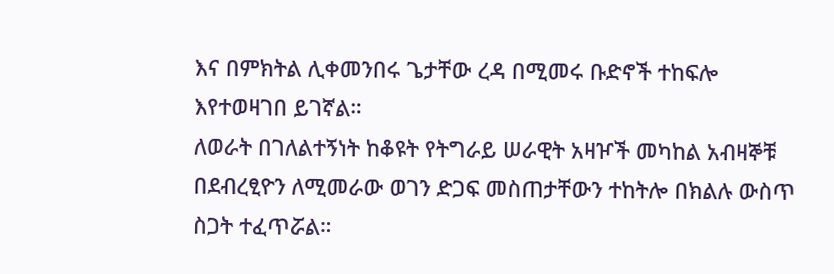እና በምክትል ሊቀመንበሩ ጌታቸው ረዳ በሚመሩ ቡድኖች ተከፍሎ እየተወዛገበ ይገኛል።
ለወራት በገለልተኝነት ከቆዩት የትግራይ ሠራዊት አዛዦች መካከል አብዛኞቹ በደብረፂዮን ለሚመራው ወገን ድጋፍ መስጠታቸውን ተከትሎ በክልሉ ውስጥ ስጋት ተፈጥሯል።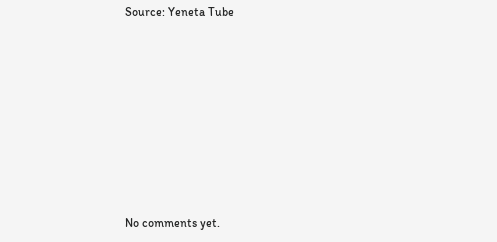Source: Yeneta Tube









No comments yet.